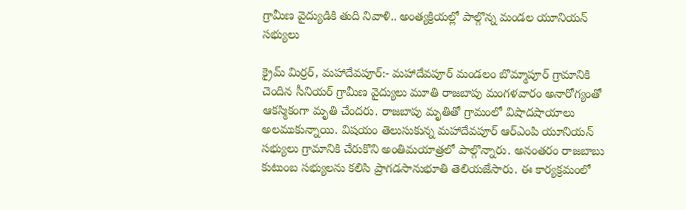గ్రామీణ వైద్యుడికి తుది నివాళి.. అంత్యక్రియల్లో పాల్గొన్న మండల యూనియన్ సభ్యులు

క్రైమ్ మిర్రర్, మహాదేవపూర్:- మహాదేవపూర్ మండలం బొమ్మాపూర్ గ్రామానికి చెందిన సీనియర్ గ్రామీణ వైద్యులు మూతి రాజబాపు మంగళవారం అనారోగ్యంతో ఆకస్మికంగా మృతి చేందరు. రాజబాపు మృతితో గ్రామంలో విషాదషాయాలు అలముకున్నాయి. విషయం తెలుసుకున్న మహాదేవపూర్ ఆర్ఎంపి యూనియన్ సభ్యులు గ్రామానికి చేరుకొని అంతిమయాత్రలో పాల్గొన్నారు. అనంతరం రాజబాబు కుటుంబ సభ్యులను కలిసి ప్రాగడసానుభూతి తెలియజేసారు. ఈ కార్యక్రమంలో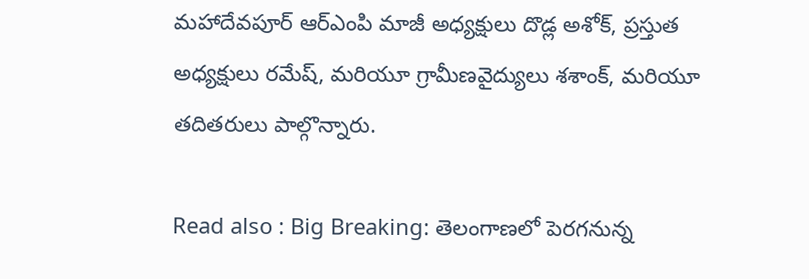మహాదేవపూర్ ఆర్ఎంపి మాజీ అధ్యక్షులు దొడ్ల అశోక్, ప్రస్తుత అధ్యక్షులు రమేష్, మరియూ గ్రామీణవైద్యులు శశాంక్, మరియూ తదితరులు పాల్గొన్నారు.

Read also : Big Breaking: తెలంగాణలో పెరగనున్న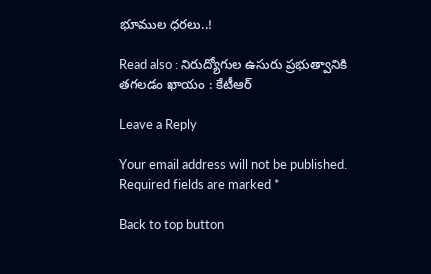భూముల ధరలు..!

Read also : నిరుద్యోగుల ఉసురు ప్రభుత్వానికి తగలడం ఖాయం : కేటీఆర్

Leave a Reply

Your email address will not be published. Required fields are marked *

Back to top button